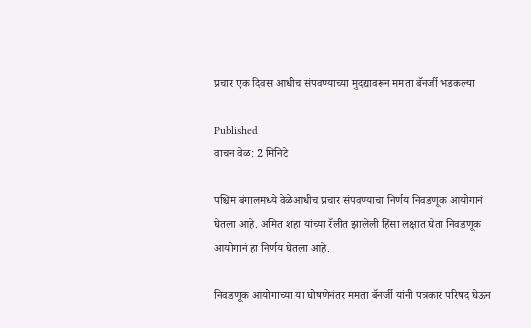प्रचार एक दिवस आधीच संपवण्याच्या मुदद्यावरून ममता बॅनर्जी भडकल्या

Published
वाचन वेळ: 2 मिनिटे

पश्चिम बंगालमध्ये वेळेआधीच प्रचार संपवण्याचा निर्णय निवडणूक आयोगानं घेतला आहे. अमित शहा यांच्या रॅलीत झालेली हिंसा लक्षात घेता निवडणूक आयोगानं हा निर्णय घेतला आहे.

निवडणूक आयोगाच्या या घोषणेनंतर ममता बॅनर्जी यांनी पत्रकार परिषद घेऊन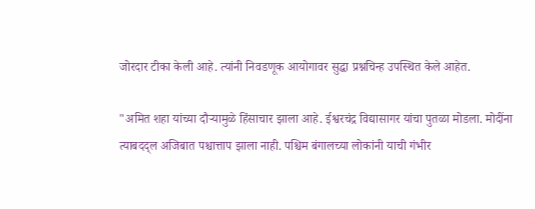जोरदार टीका केली आहे. त्यांनी निवडणूक आयोगावर सुद्धा प्रश्नचिन्ह उपस्थित केले आहेत.

"अमित शहा यांच्या दौऱ्यामुळे हिंसाचार झाला आहे. ईश्वरचंद्र विद्यासागर यांचा पुतळा मोडला. मोदींना त्याबदद्ल अजिबात पश्चात्ताप झाला नाही. पश्चिम बंगालच्या लोकांनी याची गंभीर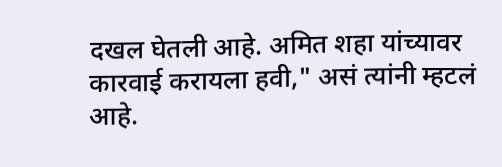दखल घेतली आहे. अमित शहा यांच्यावर कारवाई करायला हवी," असं त्यांनी म्हटलं आहे.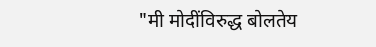"मी मोदींविरुद्ध बोलतेय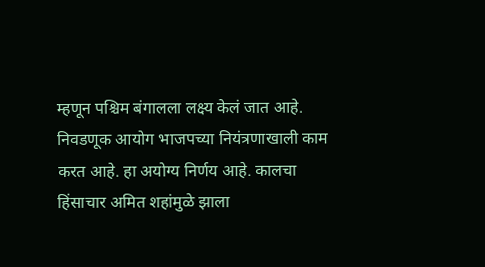म्हणून पश्चिम बंगालला लक्ष्य केलं जात आहे. निवडणूक आयोग भाजपच्या नियंत्रणाखाली काम करत आहे. हा अयोग्य निर्णय आहे. कालचा हिंसाचार अमित शहांमुळे झाला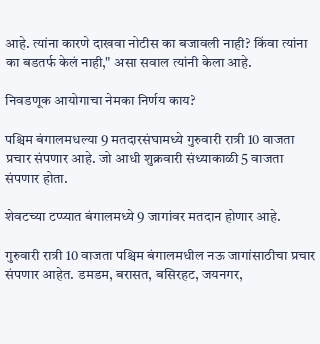आहे. त्यांना कारणे दाखवा नोटीस का बजावली नाही? किंवा त्यांना का बडतर्फ केलं नाही," असा सवाल त्यांनी केला आहे.

निवडणूक आयोगाचा नेमका निर्णय काय?

पश्चिम बंगालमधल्या 9 मतदारसंघामध्ये गुरुवारी रात्री 10 वाजता प्रचार संपणार आहे. जो आधी शुक्रवारी संध्याकाळी 5 वाजता संपणार होता.

शेवटच्या टप्प्यात बंगालमध्ये 9 जागांवर मतदान होणार आहे.

गुरुवारी रात्री 10 वाजता पश्चिम बंगालमधील नऊ जागांसाठीचा प्रचार संपणार आहेत. डमडम, बरासत, बसिरहट, जयनगर,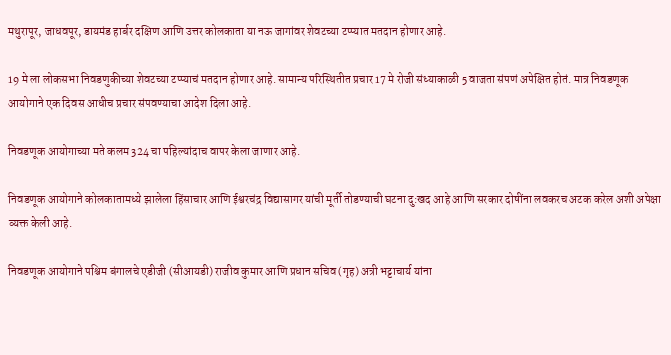मथुरापूर, जाधवपूर, डायमंड हार्बर दक्षिण आणि उत्तर कोलकाता या नऊ जागांवर शेवटच्या टप्प्यात मतदान होणार आहे.

19 मे ला लोकसभा निवडणुकीच्या शेवटच्या टप्प्याचं मतदान होणार आहे. सामान्य परिस्थितीत प्रचार 17 मे रोजी संध्याकाळी 5 वाजता संपणं अपेक्षित होतं. मात्र निवडणूक आयोगाने एक दिवस आधीच प्रचार संपवण्याचा आदेश दिला आहे.

निवडणूक आयोगाच्या मते कलम 324 चा पहिल्यांदाच वापर केला जाणार आहे.

निवडणूक आयोगाने कोलकातामध्ये झालेला हिंसाचार आणि ईश्वरचंद्र विद्यासागर यांची मूर्ती तोडण्याची घटना दु:खद आहे आणि सरकार दोषींना लवकरच अटक करेल अशी अपेक्षा व्यक्त केली आहे.

निवडणूक आयोगाने पश्चिम बंगालचे एडीजी (सीआयडी) राजीव कुमार आणि प्रधान सचिव (गृह) अत्री भट्टाचार्य यांना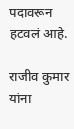पदावरून हटवलं आहे.

राजीव कुमार यांना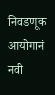निवडणूक आयोगानं नवी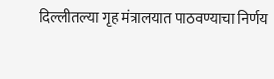दिल्लीतल्या गृह मंत्रालयात पाठवण्याचा निर्णय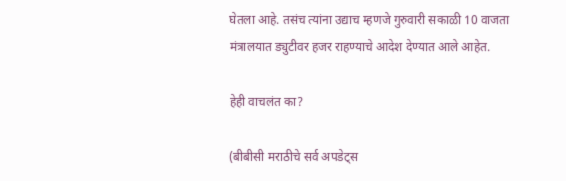घेतला आहे. तसंच त्यांना उद्याच म्हणजे गुरुवारी सकाळी 10 वाजता मंत्रालयात ड्युटीवर हजर राहण्याचे आदेश देण्यात आले आहेत.

हेही वाचलंत का?

(बीबीसी मराठीचे सर्व अपडेट्स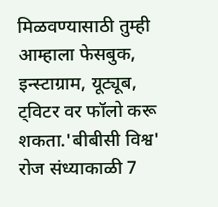मिळवण्यासाठी तुम्ही आम्हाला फेसबुक, इन्स्टाग्राम, यूट्यूब, ट्विटर वर फॉलो करू शकता.'बीबीसी विश्व' रोज संध्याकाळी 7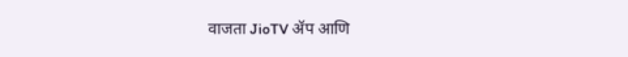वाजता JioTV ॲप आणि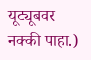यूट्यूबवर नक्की पाहा.)